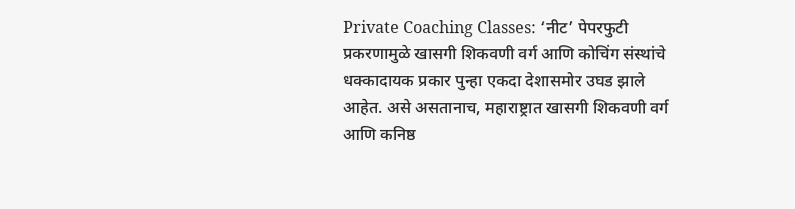Private Coaching Classes: ‘नीट’ पेपरफुटी प्रकरणामुळे खासगी शिकवणी वर्ग आणि कोचिंग संस्थांचे धक्कादायक प्रकार पुन्हा एकदा देशासमोर उघड झाले आहेत. असे असतानाच, महाराष्ट्रात खासगी शिकवणी वर्ग आणि कनिष्ठ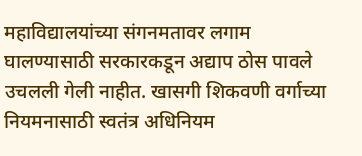महाविद्यालयांच्या संगनमतावर लगाम घालण्यासाठी सरकारकडून अद्याप ठोस पावले उचलली गेली नाहीत. खासगी शिकवणी वर्गाच्या नियमनासाठी स्वतंत्र अधिनियम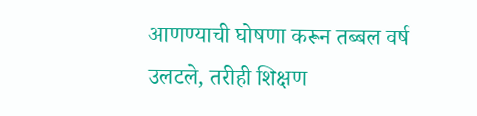आणण्याची घोषणा करून तब्बल वर्ष उलटले, तरीही शिक्षण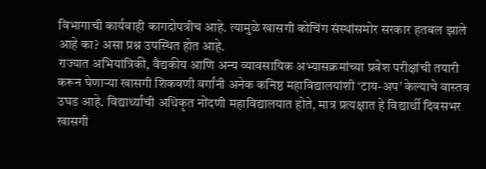विभागाची कार्यवाही कागदोपत्रीच आहे. त्यामुळे खासगी कोचिंग संस्थांसमोर सरकार हतबल झाले आहे का? असा प्रश्न उपस्थित होत आहे.
राज्यात अभियांत्रिकी, वैद्यकीय आणि अन्य व्यावसायिक अभ्यासक्रमांच्या प्रवेश परीक्षांची तयारी करून घेणाऱ्या खासगी शिकवणी वर्गांनी अनेक कनिष्ठ महाविद्यालयांशी ‘टाय-अप’ केल्याचे वास्तव उघड आहे. विद्यार्थ्यांची अधिकृत नोंदणी महाविद्यालयात होते, मात्र प्रत्यक्षात हे विद्यार्थी दिवसभर खासगी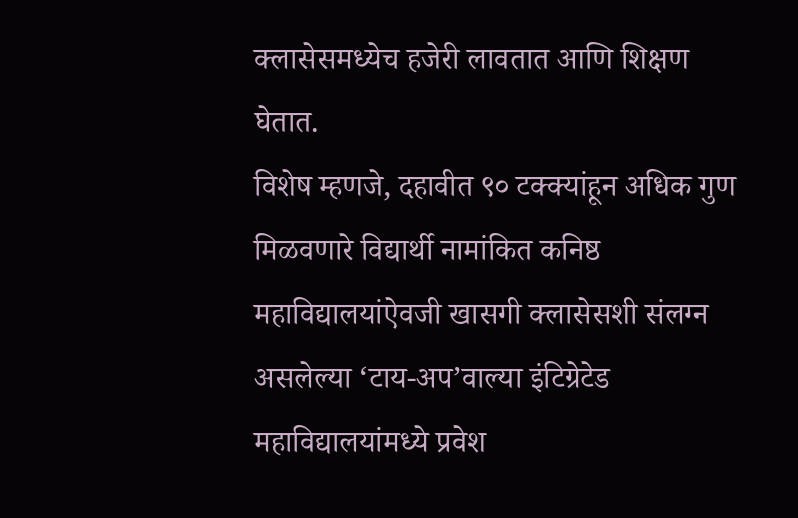क्लासेसमध्येच हजेरी लावतात आणि शिक्षण घेतात.
विशेष म्हणजे, दहावीत ९० टक्क्यांहून अधिक गुण मिळवणारे विद्यार्थी नामांकित कनिष्ठ महाविद्यालयांऐवजी खासगी क्लासेसशी संलग्न असलेल्या ‘टाय-अप’वाल्या इंटिग्रेटेड महाविद्यालयांमध्ये प्रवेश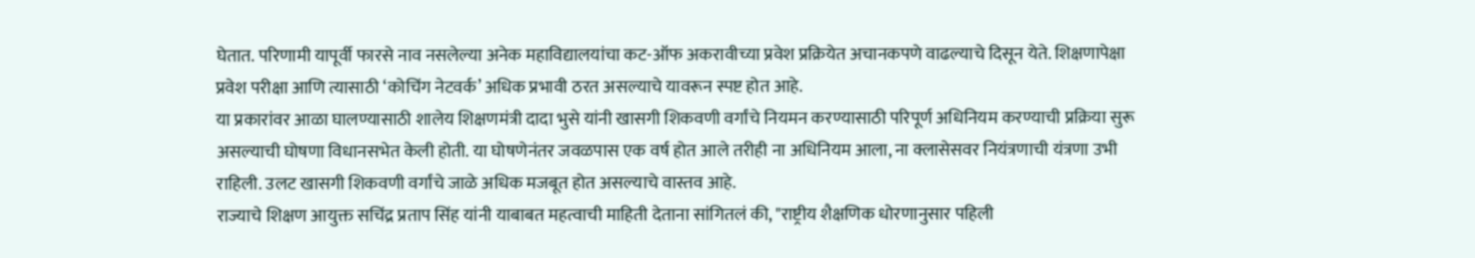घेतात. परिणामी यापूर्वी फारसे नाव नसलेल्या अनेक महाविद्यालयांचा कट-ऑफ अकरावीच्या प्रवेश प्रक्रियेत अचानकपणे वाढल्याचे दिसून येते. शिक्षणापेक्षा प्रवेश परीक्षा आणि त्यासाठी ‘कोचिंग नेटवर्क’ अधिक प्रभावी ठरत असल्याचे यावरून स्पष्ट होत आहे.
या प्रकारांवर आळा घालण्यासाठी शालेय शिक्षणमंत्री दादा भुसे यांनी खासगी शिकवणी वर्गांचे नियमन करण्यासाठी परिपूर्ण अधिनियम करण्याची प्रक्रिया सुरू असल्याची घोषणा विधानसभेत केली होती. या घोषणेनंतर जवळपास एक वर्ष होत आले तरीही ना अधिनियम आला, ना क्लासेसवर नियंत्रणाची यंत्रणा उभी राहिली. उलट खासगी शिकवणी वर्गांचे जाळे अधिक मजबूत होत असल्याचे वास्तव आहे.
राज्याचे शिक्षण आयुक्त सचिंद्र प्रताप सिंह यांनी याबाबत महत्वाची माहिती देताना सांगितलं की, "राष्ट्रीय शैक्षणिक धोरणानुसार पहिली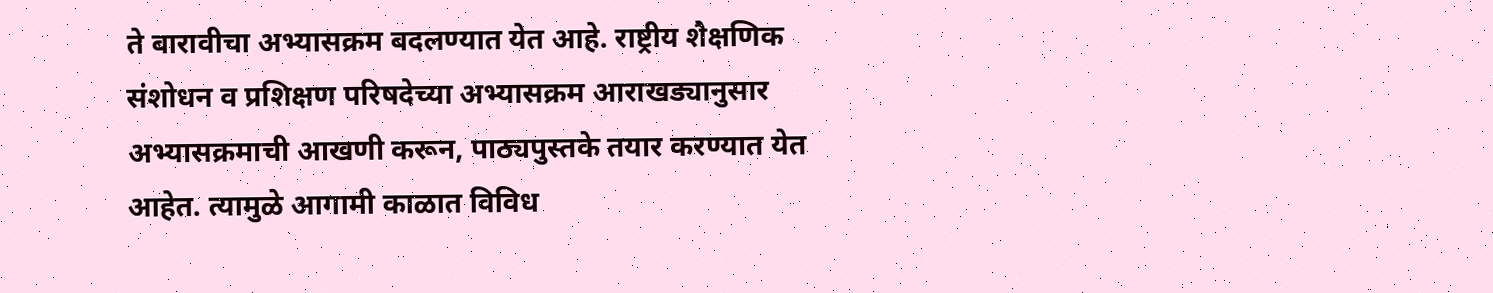ते बारावीचा अभ्यासक्रम बदलण्यात येत आहे. राष्ट्रीय शैक्षणिक संशोधन व प्रशिक्षण परिषदेच्या अभ्यासक्रम आराखड्यानुसार अभ्यासक्रमाची आखणी करून, पाठ्यपुस्तके तयार करण्यात येत आहेत. त्यामुळे आगामी काळात विविध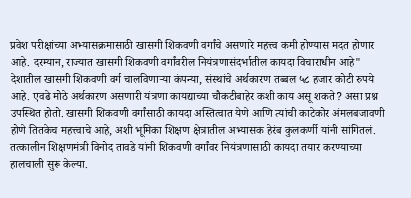प्रवेश परीक्षांच्या अभ्यासक्रमासाठी खासगी शिकवणी वर्गांचे असणारे महत्त्व कमी होण्यास मदत होणार आहे. दरम्यान, राज्यात खासगी शिकवणी वर्गांवरील नियंत्रणासंदर्भातील कायदा विचाराधीन आहे"
देशातील खासगी शिकवणी वर्ग चालविणाऱ्या कंपन्या, संस्थांचे अर्थकारण तब्बल ५८ हजार कोटी रुपये आहे. एवढे मोठे अर्थकारण असणारी यंत्रणा कायद्याच्या चौकटीबाहेर कशी काय असू शकते? असा प्रश्न उपस्थित होतो. खासगी शिकवणी वर्गांसाठी कायदा अस्तित्वात येणे आणि त्यांची काटेकोर अंमलबजावणी होणे तितकेच महत्त्वाचे आहे, अशी भूमिका शिक्षण क्षेत्रातील अभ्यासक हेरंब कुलकर्णी यांनी सांगितलं.
तत्कालीन शिक्षणमंत्री विनोद तावडे यांनी शिकवणी वर्गांवर नियंत्रणासाठी कायदा तयार करण्याच्या हालचाली सुरू केल्या.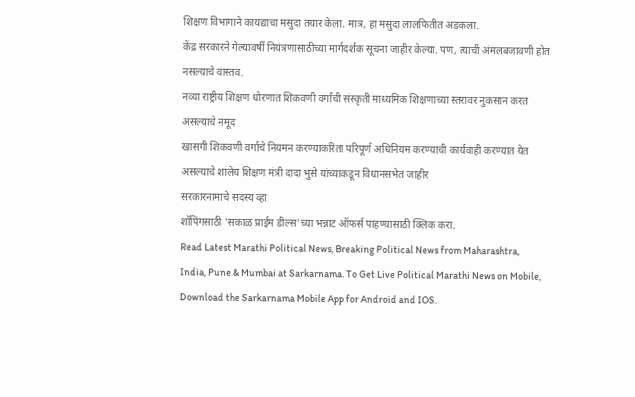शिक्षण विभागाने कायद्याचा मसुदा तयार केला. मात्र, हा मसुदा लालफितीत अडकला.
केंद्र सरकारने गेल्यावर्षी नियंत्रणासाठीच्या मार्गदर्शक सूचना जाहीर केल्या. पण, त्याची अंमलबजावणी होत नसल्याचे वास्तव.
नव्या राष्ट्रीय शिक्षण धोरणात शिकवणी वर्गांची संस्कृती माध्यमिक शिक्षणाच्या स्तरावर नुकसान करत असल्याचे नमूद
खासगी शिकवणी वर्गाचे नियमन करण्याकरिता परिपूर्ण अधिनियम करण्याची कार्यवाही करण्यात येत असल्याचे शालेय शिक्षण मंत्री दादा भुसे यांच्याकडून विधानसभेत जाहीर
सरकारनामाचे सदस्य व्हा
शॉपिंगसाठी 'सकाळ प्राईम डील्स'च्या भन्नाट ऑफर्स पाहण्यासाठी क्लिक करा.
Read Latest Marathi Political News, Breaking Political News from Maharashtra, India, Pune & Mumbai at Sarkarnama. To Get Live Political Marathi News on Mobile, Download the Sarkarnama Mobile App for Android and IOS.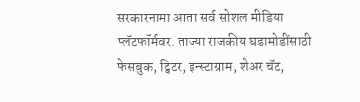सरकारनामा आता सर्व सोशल मीडिया प्लॅटफॉर्मवर. ताज्या राजकीय घडामोडींसाठी फेसबुक, ट्विटर, इन्स्टाग्राम, शेअर चॅट,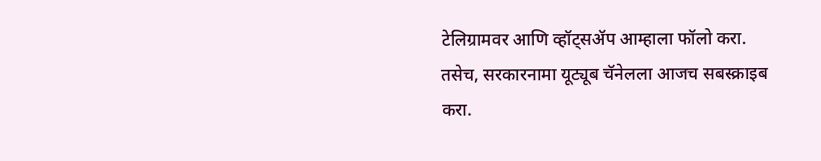टेलिग्रामवर आणि व्हॉट्सॲप आम्हाला फॉलो करा. तसेच, सरकारनामा यूट्यूब चॅनेलला आजच सबस्क्राइब करा.